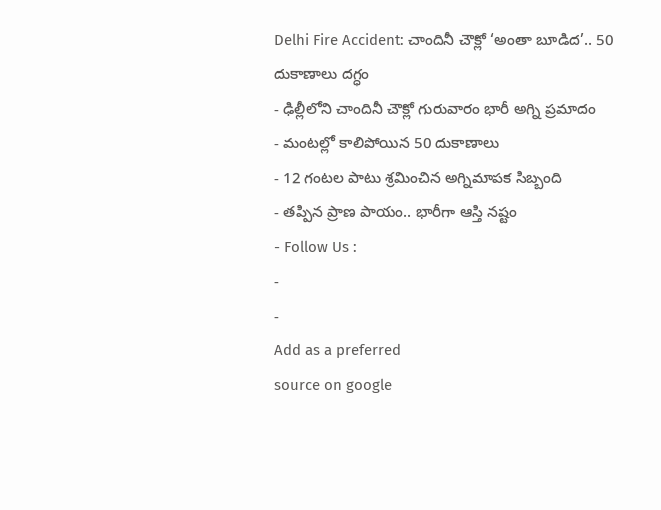Delhi Fire Accident: చాందినీ చౌక్లో ‘అంతా బూడిద’.. 50 దుకాణాలు దగ్ధం
- ఢిల్లీలోని చాందినీ చౌక్లో గురువారం భారీ అగ్ని ప్రమాదం
- మంటల్లో కాలిపోయిన 50 దుకాణాలు
- 12 గంటల పాటు శ్రమించిన అగ్నిమాపక సిబ్బంది
- తప్పిన ప్రాణ పాయం.. భారీగా ఆస్తి నష్టం
- Follow Us :
-
-
Add as a preferred
source on google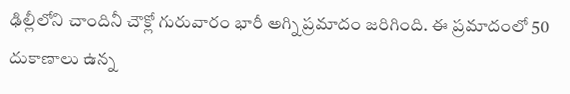ఢిల్లీలోని చాందినీ చౌక్లో గురువారం భారీ అగ్ని ప్రమాదం జరిగింది. ఈ ప్రమాదంలో 50 దుకాణాలు ఉన్న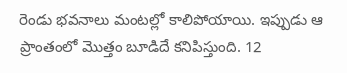రెండు భవనాలు మంటల్లో కాలిపోయాయి. ఇప్పుడు ఆ ప్రాంతంలో మొత్తం బూడిదే కనిపిస్తుంది. 12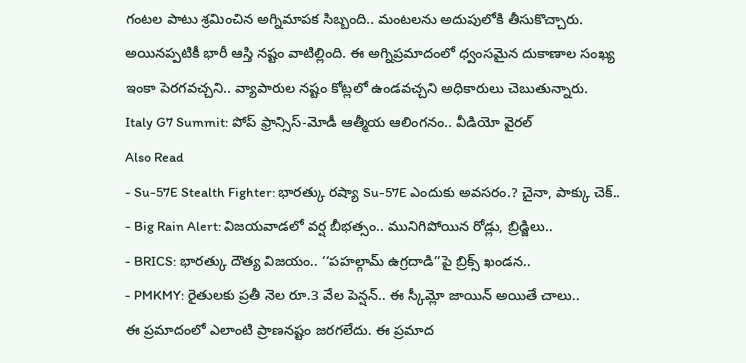గంటల పాటు శ్రమించిన అగ్నిమాపక సిబ్బంది.. మంటలను అదుపులోకి తీసుకొచ్చారు. అయినప్పటికీ భారీ ఆస్తి నష్టం వాటిల్లింది. ఈ అగ్నిప్రమాదంలో ధ్వంసమైన దుకాణాల సంఖ్య ఇంకా పెరగవచ్చని.. వ్యాపారుల నష్టం కోట్లలో ఉండవచ్చని అధికారులు చెబుతున్నారు.
Italy G7 Summit: పోప్ ఫ్రాన్సిస్-మోడీ ఆత్మీయ ఆలింగనం.. వీడియో వైరల్
Also Read
- Su-57E Stealth Fighter: భారత్కు రష్యా Su-57E ఎందుకు అవసరం.? చైనా, పాక్కు చెక్..
- Big Rain Alert: విజయవాడలో వర్ష బీభత్సం.. మునిగిపోయిన రోడ్లు, బ్రిడ్జిలు..
- BRICS: భారత్కు దౌత్య విజయం.. ‘‘పహల్గామ్ ఉగ్రదాడి’’పై బ్రిక్స్ ఖండన..
- PMKMY: రైతులకు ప్రతీ నెల రూ.3 వేల పెన్షన్.. ఈ స్కీమ్లో జాయిన్ అయితే చాలు..
ఈ ప్రమాదంలో ఎలాంటి ప్రాణనష్టం జరగలేదు. ఈ ప్రమాద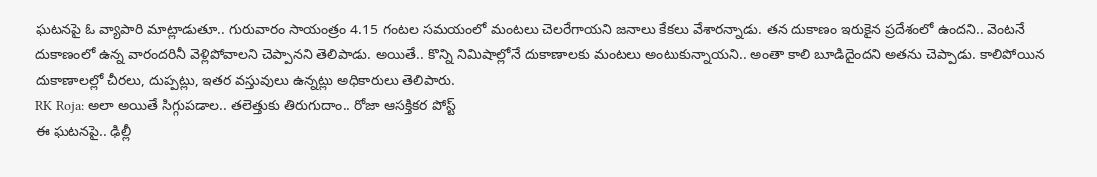ఘటనపై ఓ వ్యాపారి మాట్లాడుతూ.. గురువారం సాయంత్రం 4.15 గంటల సమయంలో మంటలు చెలరేగాయని జనాలు కేకలు వేశారన్నాడు. తన దుకాణం ఇరుకైన ప్రదేశంలో ఉందని.. వెంటనే దుకాణంలో ఉన్న వారందరినీ వెళ్లిపోవాలని చెప్పానని తెలిపాడు. అయితే.. కొన్ని నిమిషాల్లోనే దుకాణాలకు మంటలు అంటుకున్నాయని.. అంతా కాలి బూడిదైందని అతను చెప్పాడు. కాలిపోయిన దుకాణాలల్లో చీరలు, దుప్పట్లు, ఇతర వస్తువులు ఉన్నట్లు అధికారులు తెలిపారు.
RK Roja: అలా అయితే సిగ్గుపడాల.. తలెత్తుకు తిరుగుదాం.. రోజా ఆసక్తికర పోస్ట్
ఈ ఘటనపై.. ఢిల్లీ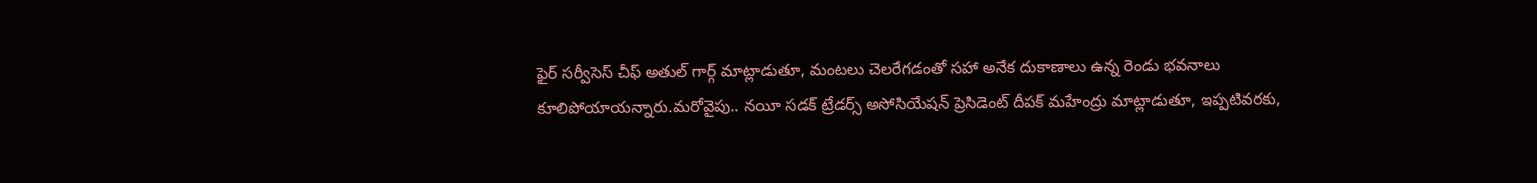ఫైర్ సర్వీసెస్ చీఫ్ అతుల్ గార్గ్ మాట్లాడుతూ, మంటలు చెలరేగడంతో సహా అనేక దుకాణాలు ఉన్న రెండు భవనాలు కూలిపోయాయన్నారు.మరోవైపు.. నయీ సడక్ ట్రేడర్స్ అసోసియేషన్ ప్రెసిడెంట్ దీపక్ మహేంద్రు మాట్లాడుతూ, ఇప్పటివరకు,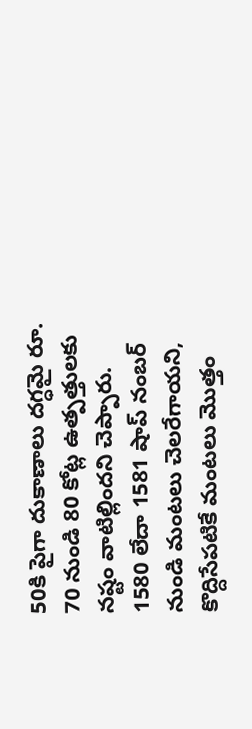50కి పైగా దుకాణాలు దగ్ధమై రూ. 70 నుండి 80 కోట్ల ఉత్పత్తులకు నష్టం వాటిల్లిందని చెప్పారు.
1580 లేదా 1581 షాప్ నంబర్ నుండి మంటలు చెలరేగాయని, కొద్దిసేపటికే మంటలు మొత్తం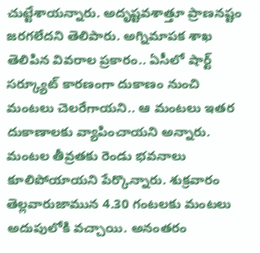చుట్టేశాయన్నారు. అదృష్టవశాత్తూ ప్రాణనష్టం జరగలేదని తెలిపారు. అగ్నిమాపక శాఖ తెలిపిన వివరాల ప్రకారం.. ఏసీలో షార్ట్ సర్క్యూట్ కారణంగా దుకాణం నుంచి మంటలు చెలరేగాయని.. ఆ మంటలు ఇతర దుకాణాలకు వ్యాపించాయని అన్నారు. మంటల తీవ్రతకు రెండు భవనాలు కూలిపోయాయని పేర్కొన్నారు. శుక్రవారం తెల్లవారుజామున 4.30 గంటలకు మంటలు అదుపులోకి వచ్చాయి. అనంతరం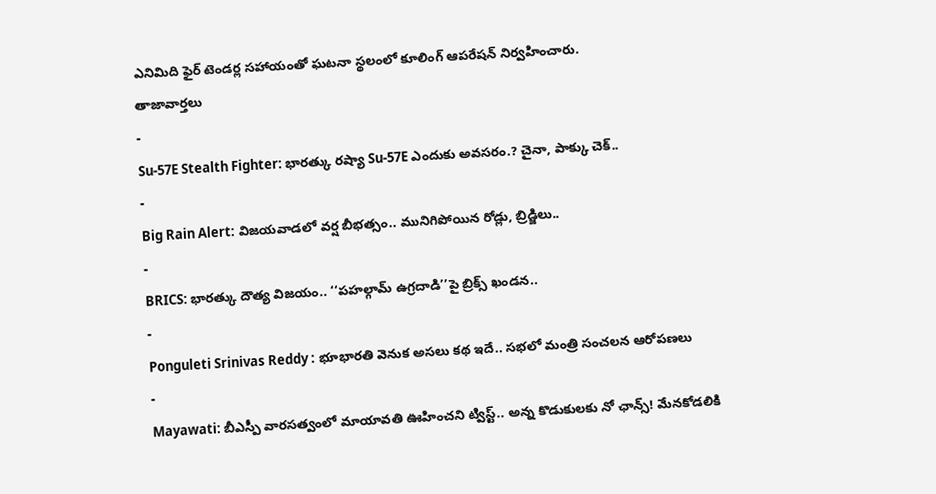ఎనిమిది ఫైర్ టెండర్ల సహాయంతో ఘటనా స్థలంలో కూలింగ్ ఆపరేషన్ నిర్వహించారు.
తాజావార్తలు
-
Su-57E Stealth Fighter: భారత్కు రష్యా Su-57E ఎందుకు అవసరం.? చైనా, పాక్కు చెక్..
-
Big Rain Alert: విజయవాడలో వర్ష బీభత్సం.. మునిగిపోయిన రోడ్లు, బ్రిడ్జిలు..
-
BRICS: భారత్కు దౌత్య విజయం.. ‘‘పహల్గామ్ ఉగ్రదాడి’’పై బ్రిక్స్ ఖండన..
-
Ponguleti Srinivas Reddy : భూభారతి వెనుక అసలు కథ ఇదే.. సభలో మంత్రి సంచలన ఆరోపణలు
-
Mayawati: బీఎస్పీ వారసత్వంలో మాయావతి ఊహించని ట్విస్ట్.. అన్న కొడుకులకు నో ఛాన్స్! మేనకోడలికి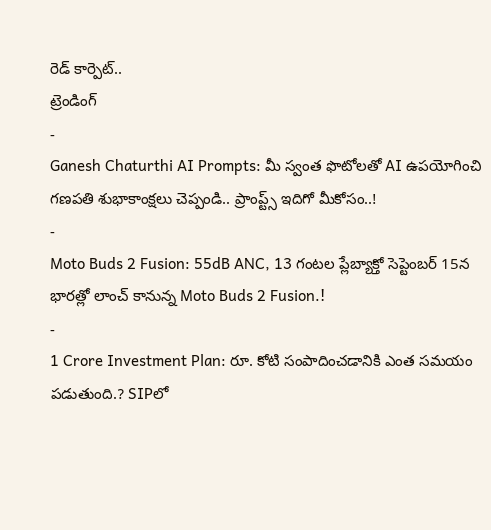రెడ్ కార్పెట్..
ట్రెండింగ్
-
Ganesh Chaturthi AI Prompts: మీ స్వంత ఫొటోలతో AI ఉపయోగించి గణపతి శుభాకాంక్షలు చెప్పండి.. ప్రాంప్ట్స్ ఇదిగో మీకోసం..!
-
Moto Buds 2 Fusion: 55dB ANC, 13 గంటల ప్లేబ్యాక్తో సెప్టెంబర్ 15న భారత్లో లాంచ్ కానున్న Moto Buds 2 Fusion.!
-
1 Crore Investment Plan: రూ. కోటి సంపాదించడానికి ఎంత సమయం పడుతుంది.? SIPలో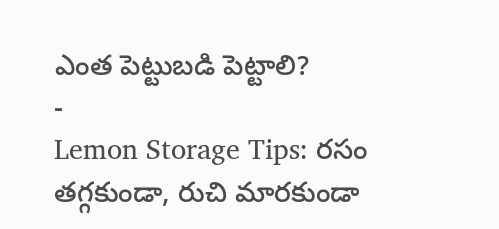ఎంత పెట్టుబడి పెట్టాలి?
-
Lemon Storage Tips: రసం తగ్గకుండా, రుచి మారకుండా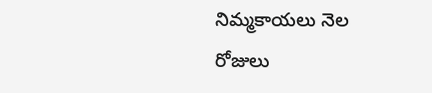నిమ్మకాయలు నెల రోజులు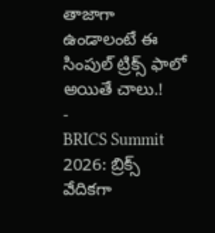తాజాగా ఉండాలంటే ఈ సింపుల్ ట్రిక్స్ ఫాలో అయితే చాలు.!
-
BRICS Summit 2026: బ్రిక్స్ వేదికగా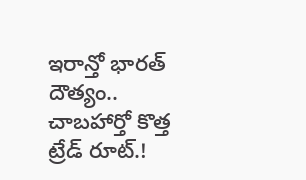ఇరాన్తో భారత్ దౌత్యం.. చాబహార్తో కొత్త ట్రేడ్ రూట్.!